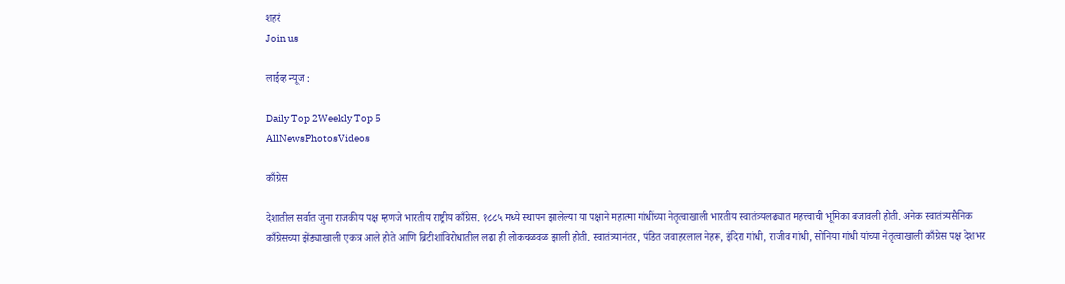शहरं
Join us

लाईव्ह न्यूज :

Daily Top 2Weekly Top 5
AllNewsPhotosVideos

काँग्रेस

देशातील सर्वात जुना राजकीय पक्ष म्हणजे भारतीय राष्ट्रीय काँग्रेस. १८८५ मध्ये स्थापन झालेल्या या पक्षाने महात्मा गांधींच्या नेतृत्वाखाली भारतीय स्वातंत्र्यलढ्यात महत्त्वाची भूमिका बजावली होती. अनेक स्वातंत्र्यसैनिक काँग्रेसच्या झेंड्याखाली एकत्र आले होते आणि ब्रिटीशांविरोधातील लढा ही लोकचळवळ झाली होती. स्वातंत्र्यानंतर, पंडित जवाहरलाल नेहरू, इंदिरा गांधी, राजीव गांधी, सोनिया गांधी यांच्या नेतृत्वाखाली काँग्रेस पक्ष देशभर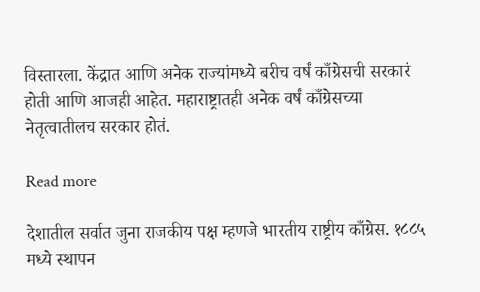विस्तारला. केंद्रात आणि अनेक राज्यांमध्ये बरीच वर्षं काँग्रेसची सरकारं होती आणि आजही आहेत. महाराष्ट्रातही अनेक वर्षं काँग्रेसच्या नेतृत्वातीलच सरकार होतं.

Read more

देशातील सर्वात जुना राजकीय पक्ष म्हणजे भारतीय राष्ट्रीय काँग्रेस. १८८५ मध्ये स्थापन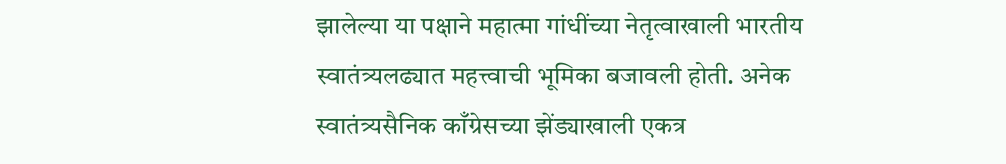झालेल्या या पक्षाने महात्मा गांधींच्या नेतृत्वाखाली भारतीय स्वातंत्र्यलढ्यात महत्त्वाची भूमिका बजावली होती. अनेक स्वातंत्र्यसैनिक काँग्रेसच्या झेंड्याखाली एकत्र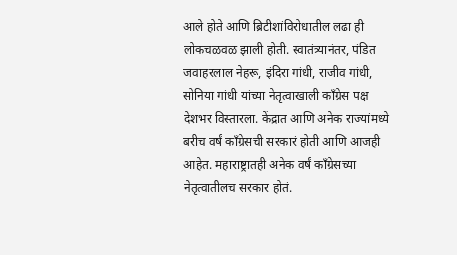आले होते आणि ब्रिटीशांविरोधातील लढा ही लोकचळवळ झाली होती. स्वातंत्र्यानंतर, पंडित जवाहरलाल नेहरू, इंदिरा गांधी, राजीव गांधी, सोनिया गांधी यांच्या नेतृत्वाखाली काँग्रेस पक्ष देशभर विस्तारला. केंद्रात आणि अनेक राज्यांमध्ये बरीच वर्षं काँग्रेसची सरकारं होती आणि आजही आहेत. महाराष्ट्रातही अनेक वर्षं काँग्रेसच्या नेतृत्वातीलच सरकार होतं.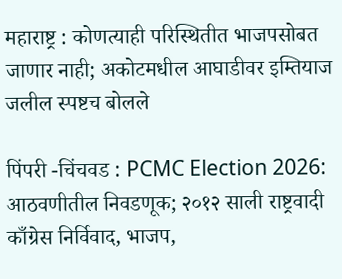महाराष्ट्र : कोणत्याही परिस्थितीत भाजपसोबत जाणार नाही; अकोटमधील आघाडीवर इम्तियाज जलील स्पष्टच बोलले

पिंपरी -चिंचवड : PCMC Election 2026: आठवणीतील निवडणूक; २०१२ साली राष्ट्रवादी काँग्रेस निर्विवाद, भाजप,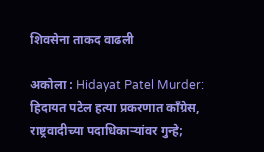शिवसेना ताकद वाढली

अकोला : Hidayat Patel Murder: हिदायत पटेल हत्या प्रकरणात काँग्रेस, राष्ट्रवादीच्या पदाधिकाऱ्यांवर गुन्हे;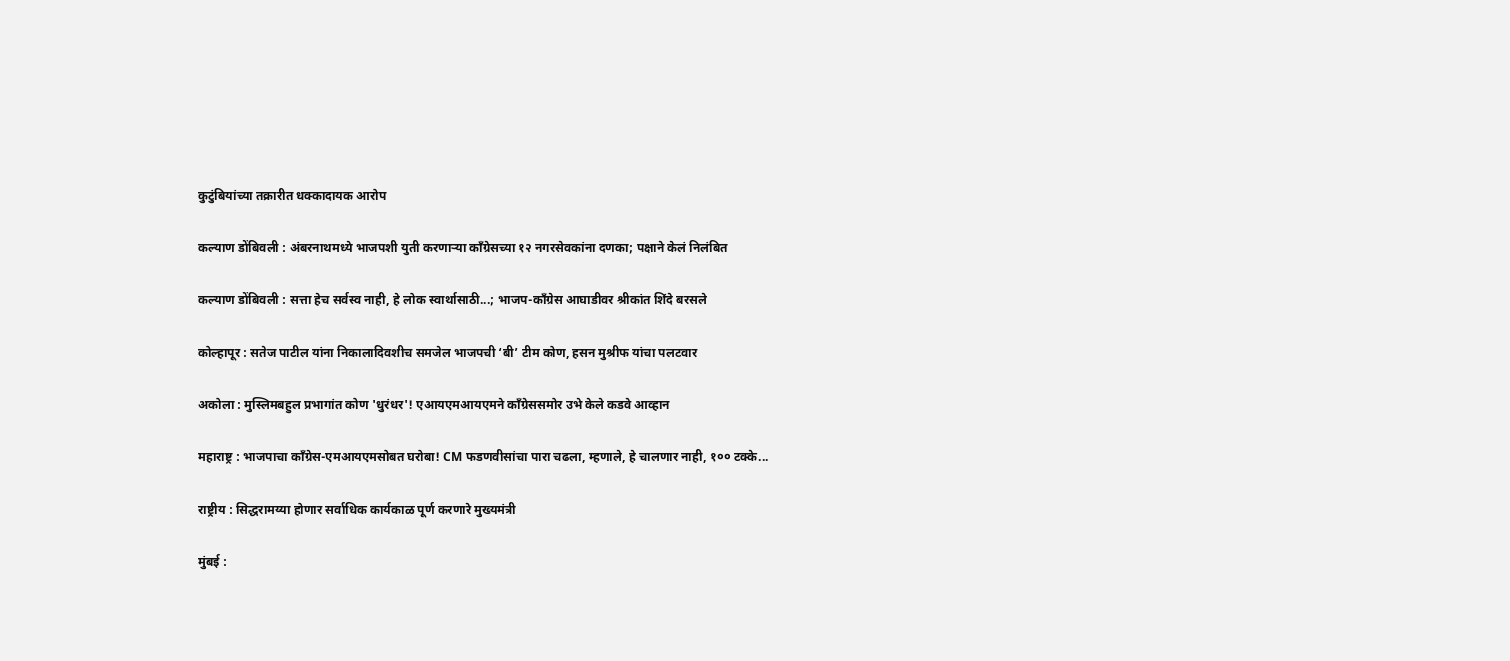कुटुंबियांच्या तक्रारीत धक्कादायक आरोप

कल्याण डोंबिवली : अंबरनाथमध्ये भाजपशी युती करणाऱ्या काँग्रेसच्या १२ नगरसेवकांना दणका; पक्षाने केलं निलंबित

कल्याण डोंबिवली : सत्ता हेच सर्वस्व नाही, हे लोक स्वार्थासाठी...; भाजप-काँग्रेस आघाडीवर श्रीकांत शिंदे बरसले

कोल्हापूर : सतेज पाटील यांना निकालादिवशीच समजेल भाजपची ‘बी’ टीम कोण, हसन मुश्रीफ यांचा पलटवार

अकोला : मुस्लिमबहुल प्रभागांत कोण 'धुरंधर'! एआयएमआयएमने काँग्रेससमोर उभे केले कडवे आव्हान

महाराष्ट्र : भाजपाचा काँग्रेस-एमआयएमसोबत घरोबा! CM फडणवीसांचा पारा चढला, म्हणाले, हे चालणार नाही, १०० टक्के...

राष्ट्रीय : सिद्धरामय्या होणार सर्वाधिक कार्यकाळ पूर्ण करणारे मुख्यमंत्री

मुंबई :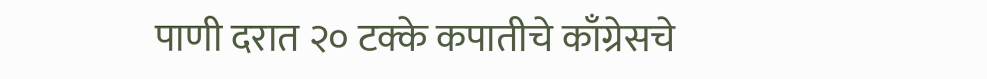पाणी दरात २० टक्के कपातीचे काँग्रेसचे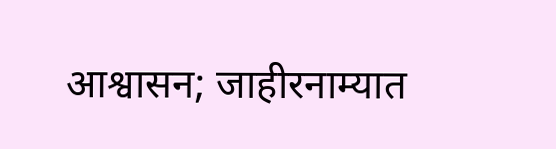आश्वासन; जाहीरनाम्यात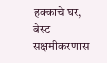हक्काचे घर, बेस्ट सक्षमीकरणास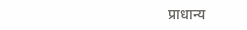प्राधान्य